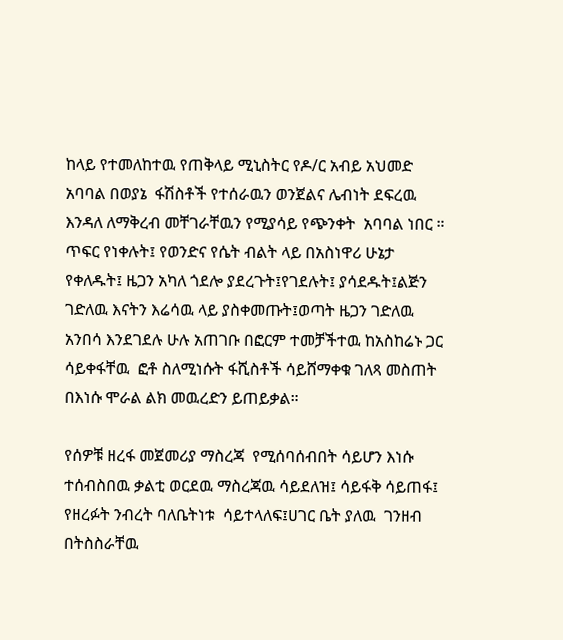ከላይ የተመለከተዉ የጠቅላይ ሚኒስትር የዶ/ር አብይ አህመድ አባባል በወያኔ  ፋሽስቶች የተሰራዉን ወንጀልና ሌብነት ደፍረዉ እንዳለ ለማቅረብ መቸገራቸዉን የሚያሳይ የጭንቀት  አባባል ነበር ። ጥፍር የነቀሉት፤ የወንድና የሴት ብልት ላይ በአስነዋሪ ሁኔታ የቀለዱት፤ ዜጋን አካለ ጎደሎ ያደረጉት፤የገደሉት፤ ያሳደዱት፤ልጅን ገድለዉ እናትን እሬሳዉ ላይ ያስቀመጡት፤ወጣት ዜጋን ገድለዉ አንበሳ እንደገደሉ ሁሉ አጠገቡ በፎርም ተመቻችተዉ ከአስከሬኑ ጋር ሳይቀፋቸዉ  ፎቶ ስለሚነሱት ፋሺስቶች ሳይሸማቀቁ ገለጻ መስጠት በእነሱ ሞራል ልክ መዉረድን ይጠይቃል።

የሰዎቹ ዘረፋ መጀመሪያ ማስረጃ  የሚሰባሰብበት ሳይሆን እነሱ ተሰብስበዉ ቃልቲ ወርደዉ ማስረጃዉ ሳይደለዝ፤ ሳይፋቅ ሳይጠፋ፤ የዘረፉት ንብረት ባለቤትነቱ  ሳይተላለፍ፤ሀገር ቤት ያለዉ  ገንዘብ በትስስራቸዉ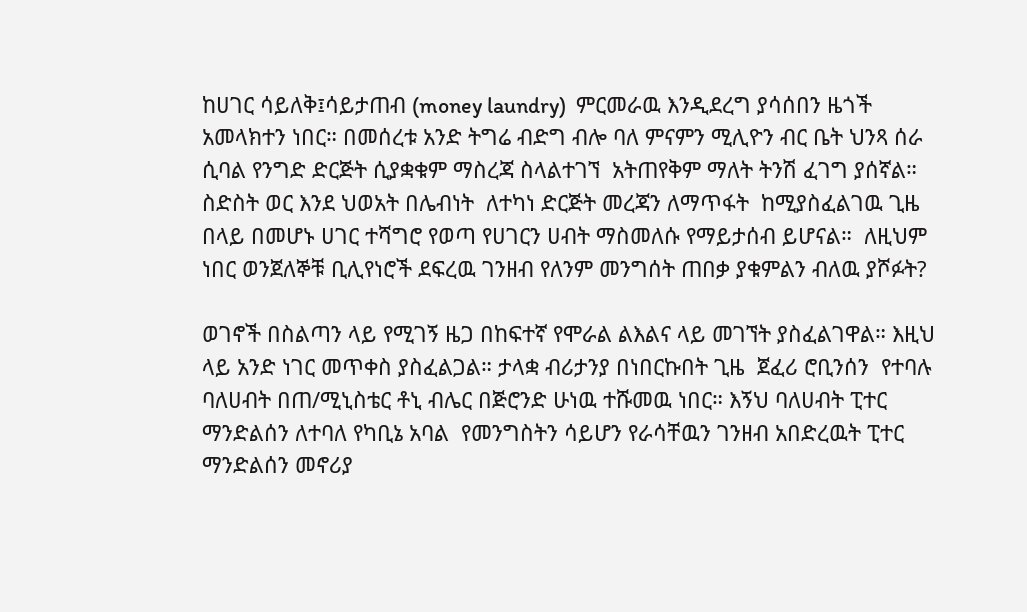ከሀገር ሳይለቅ፤ሳይታጠብ (money laundry)  ምርመራዉ እንዲደረግ ያሳሰበን ዜጎች አመላክተን ነበር። በመሰረቱ አንድ ትግሬ ብድግ ብሎ ባለ ምናምን ሚሊዮን ብር ቤት ህንጻ ሰራ ሲባል የንግድ ድርጅት ሲያቋቁም ማስረጃ ስላልተገኘ  አትጠየቅም ማለት ትንሽ ፈገግ ያሰኛል። ስድስት ወር እንደ ህወአት በሌብነት  ለተካነ ድርጅት መረጃን ለማጥፋት  ከሚያስፈልገዉ ጊዜ በላይ በመሆኑ ሀገር ተሻግሮ የወጣ የሀገርን ሀብት ማስመለሱ የማይታሰብ ይሆናል።  ለዚህም ነበር ወንጀለኞቹ ቢሊየነሮች ደፍረዉ ገንዘብ የለንም መንግሰት ጠበቃ ያቁምልን ብለዉ ያሾፉት?

ወገኖች በስልጣን ላይ የሚገኝ ዜጋ በከፍተኛ የሞራል ልእልና ላይ መገኘት ያስፈልገዋል። እዚህ ላይ አንድ ነገር መጥቀስ ያስፈልጋል። ታላቋ ብሪታንያ በነበርኩበት ጊዜ  ጀፈሪ ሮቢንሰን  የተባሉ ባለሀብት በጠ/ሚኒስቴር ቶኒ ብሌር በጅሮንድ ሁነዉ ተሹመዉ ነበር። እኝህ ባለሀብት ፒተር ማንድልሰን ለተባለ የካቢኔ አባል  የመንግስትን ሳይሆን የራሳቸዉን ገንዘብ አበድረዉት ፒተር ማንድልሰን መኖሪያ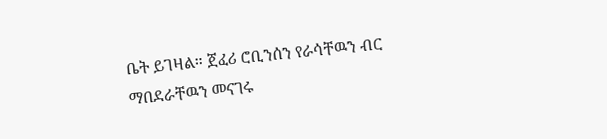ቤት ይገዛል። ጀፈሪ ሮቢንሰን የራሳቸዉን ብር ማበደራቸዉን መናገሩ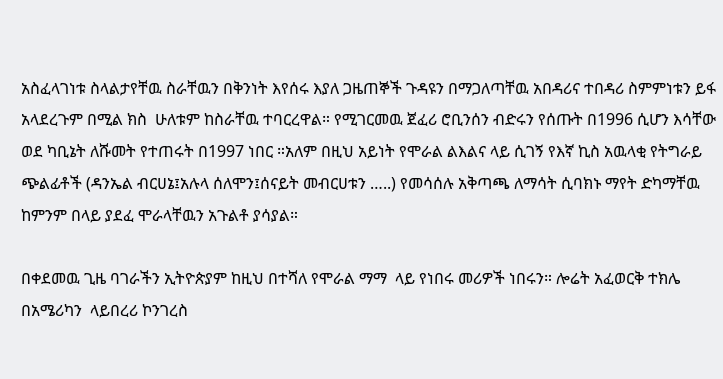አስፈላገነቱ ስላልታየቸዉ ስራቸዉን በቅንነት እየሰሩ እያለ ጋዜጠኞች ጉዳዩን በማጋለጣቸዉ አበዳሪና ተበዳሪ ስምምነቱን ይፋ አላደረጉም በሚል ክስ  ሁለቱም ከስራቸዉ ተባርረዋል። የሚገርመዉ ጀፈሪ ሮቢንሰን ብድሩን የሰጡት በ1996 ሲሆን እሳቸው ወደ ካቢኔት ለሹመት የተጠሩት በ1997 ነበር ።አለም በዚህ አይነት የሞራል ልእልና ላይ ሲገኝ የእኛ ኪስ አዉላቂ የትግራይ ጭልፊቶች (ዳንኤል ብርሀኔ፤አሉላ ሰለሞን፤ሰናይት መብርሀቱን …..) የመሳሰሉ አቅጣጫ ለማሳት ሲባክኑ ማየት ድካማቸዉ ከምንም በላይ ያደፈ ሞራላቸዉን አጉልቶ ያሳያል።

በቀደመዉ ጊዜ ባገራችን ኢትዮጵያም ከዚህ በተሻለ የሞራል ማማ  ላይ የነበሩ መሪዎች ነበሩን። ሎሬት አፈወርቅ ተክሌ በአሜሪካን  ላይበረሪ ኮንገረስ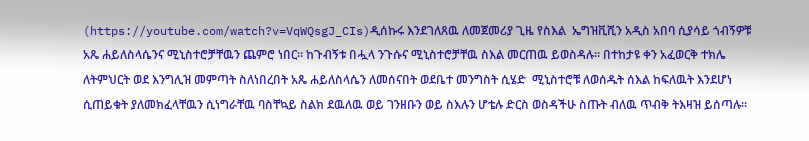(https://youtube.com/watch?v=VqWQsgJ_CIs)ዲሰኩሩ እንደገለጸዉ ለመጀመሪያ ጊዜ የስእል  ኤግዝቪሺን አዲስ አበባ ሲያሳይ ጎብኝዎቹ አጼ ሐይለስላሴንና ሚኒስተሮቻቸዉን ጨምሮ ነበር። ከጉብኝቱ በሗላ ንጉሱና ሚኒስተሮቻቸዉ ስእል መርጠዉ ይወስዳሉ። በተከታዩ ቀን አፈወርቅ ተክሌ ለትምህርት ወደ እንግሊዝ መምጣት ስለነበረበት አጼ ሐይለስላሴን ለመሰናበት ወደቤተ መንግስት ሲሄድ  ሚኒስተሮቹ ለወሰዱት ሰእል ከፍለዉት እንደሆነ ሲጠይቁት ያለመክፈላቸዉን ሲነግራቸዉ ባስቸኳይ ስልክ ደዉለዉ ወይ ገንዘቡን ወይ ስእሉን ሆቴሉ ድርስ ወስዳችሁ ስጡት ብለዉ ጥብቅ ትእዛዝ ይሰጣሉ።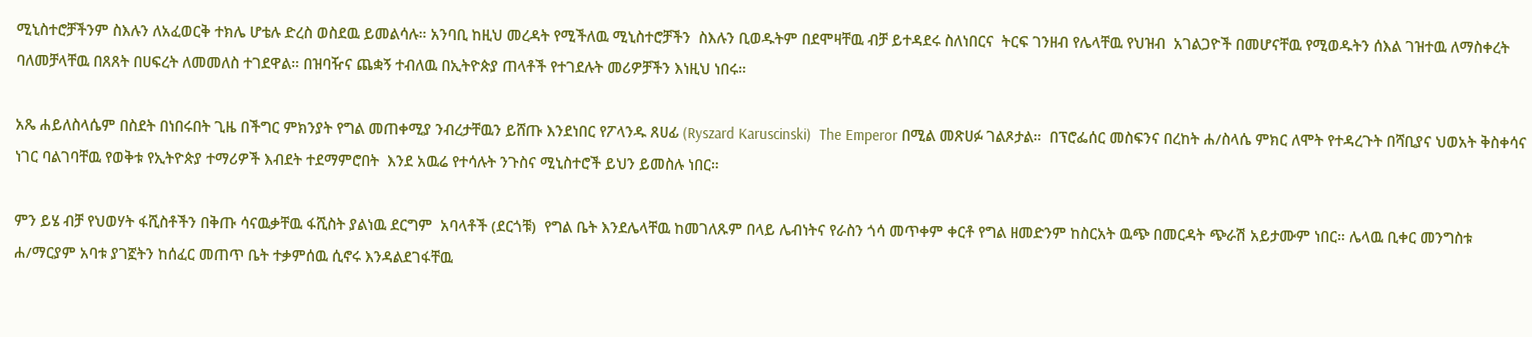ሚኒስተሮቻችንም ስእሉን ለአፈወርቅ ተክሌ ሆቴሉ ድረስ ወስደዉ ይመልሳሉ። አንባቢ ከዚህ መረዳት የሚችለዉ ሚኒስተሮቻችን  ስእሉን ቢወዱትም በደሞዛቸዉ ብቻ ይተዳደሩ ስለነበርና  ትርፍ ገንዘብ የሌላቸዉ የህዝብ  አገልጋዮች በመሆናቸዉ የሚወዱትን ሰእል ገዝተዉ ለማስቀረት ባለመቻላቸዉ በጸጸት በሀፍረት ለመመለስ ተገደዋል። በዝባዥና ጨቋኝ ተብለዉ በኢትዮጵያ ጠላቶች የተገደሉት መሪዎቻችን እነዚህ ነበሩ።

አጼ ሐይለስላሴም በስደት በነበሩበት ጊዜ በችግር ምክንያት የግል መጠቀሚያ ንብረታቸዉን ይሸጡ እንደነበር የፖላንዱ ጸሀፊ (Ryszard Karuscinski)  The Emperor በሚል መጽሀፉ ገልጾታል።  በፕሮፌሰር መስፍንና በረከት ሐ/ስላሴ ምክር ለሞት የተዳረጉት በሻቢያና ህወአት ቅስቀሳና ነገር ባልገባቸዉ የወቅቱ የኢትዮጵያ ተማሪዎች እብደት ተደማምሮበት  እንደ አዉሬ የተሳሉት ንጉስና ሚኒስተሮች ይህን ይመስሉ ነበር።

ምን ይሄ ብቻ የህወሃት ፋሺስቶችን በቅጡ ሳናዉቃቸዉ ፋሺስት ያልነዉ ደርግም  አባላቶች (ደርጎቹ)  የግል ቤት እንደሌላቸዉ ከመገለጹም በላይ ሌብነትና የራስን ጎሳ መጥቀም ቀርቶ የግል ዘመድንም ከስርአት ዉጭ በመርዳት ጭራሽ አይታሙም ነበር። ሌላዉ ቢቀር መንግስቱ ሐ/ማርያም አባቱ ያገኟትን ከሰፈር መጠጥ ቤት ተቃምሰዉ ሲኖሩ እንዳልደገፋቸዉ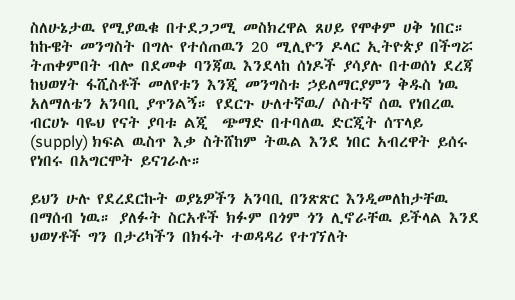ስለሁኔታዉ የሚያዉቁ በተደጋጋሚ መስክረዋል ጸሀይ የሞቀም ሀቅ ነበር። ከኩዌት መንግስት በግሉ የተሰጠዉን 20 ሚሊዮን ዶላር ኢትዮጵያ በችግሯ ትጠቀምበት ብሎ በደመቀ ባንጃዉ እንደላከ ሰነዶች ያሳያሉ በተወሰነ ደረጃ ከህወሃት ፋሺስቶች መለየቱን እንጂ መንግስቱ ኃይለማርያምን ቅዱስ ነዉ አለማለቴን አንባቢ ያጥንልኝ። የደርጉ ሁለተኛዉ/ ሶስተኛ ሰዉ የነበረዉ ብርሀኑ ባዬህ የናት ያባቱ ልጂ  ጭማድ በተባለዉ ድርጂት ሰፕላይ (supply) ክፍል ዉስጥ እቃ ስትሸከም ትዉል እንደ ነበር አብረዋት ይሰሩ የነበሩ በአግርሞት ይናገራሉ።

ይህን ሁሉ የደረደርኩት ወያኔዎችን አንባቢ በንጽጽር እንዲመለከታቸዉ በማሰብ ነዉ። ያለፉት ስርአቶች ክፉም በጎም ጎን ሊኖራቸዉ ይችላል እንደ ህወሃቶች ግን በታሪካችን በክፋት ተወዳዳሪ የተገኘለት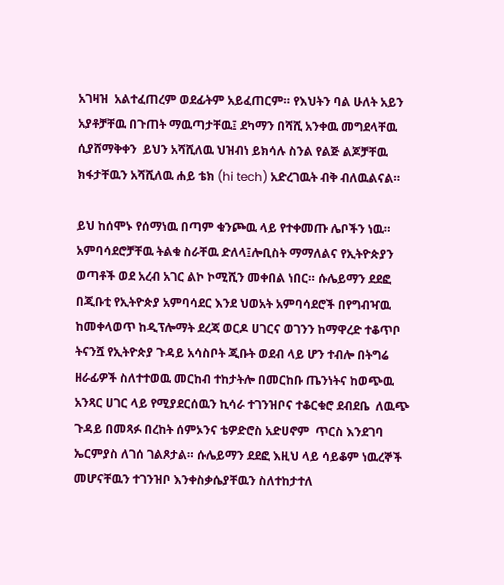አገዛዝ  አልተፈጠረም ወደፊትም አይፈጠርም። የእህትን ባል ሁለት አይን አያቶቻቸዉ በጉጠት ማዉጣታቸዉ፤ ደካማን በሻሺ አንቀዉ መግደላቸዉ  ሲያሸማቅቀን  ይህን አሻሺለዉ ህዝብነ ይክሳሉ ስንል የልጅ ልጆቻቸዉ ክፋታቸዉን አሻሺለዉ ሐይ ቴክ (hi tech) አድረገዉት ብቅ ብለዉልናል።

ይህ ከሰሞኑ የሰማነዉ በጣም ቁንጮዉ ላይ የተቀመጡ ሌቦችን ነዉ። አምባሳደሮቻቸዉ ትልቁ ስራቸዉ ድለላ፤ሎቢስት ማማለልና የኢትዮጵያን ወጣቶች ወደ አረብ አገር ልኮ ኮሚሺን መቀበል ነበር። ሱሌይማን ደደፎ በጂቡቲ የኢትዮጵያ አምባሳደር እንደ ህወአት አምባሳደሮች በየግብዣዉ ከመቀላወጥ ከዲፕሎማት ደረጃ ወርዶ ሀገርና ወገንን ከማዋረድ ተቆጥቦ  ትናንሿ የኢትዮጵያ ጉዳይ አሳስቦት ጂቡት ወደብ ላይ ሆን ተብሎ በትግሬ ዘራፊዎች ስለተተወዉ መርከብ ተከታትሎ በመርከቡ ጤንነትና ከወጭዉ አንጻር ሀገር ላይ የሚያደርሰዉን ኪሳራ ተገንዝቦና ተቆርቁሮ ደብደቤ  ለዉጭ ጉዳይ በመጻፉ በረከት ሰምኦንና ቴዎድሮስ አድሀኖም  ጥርስ እንደገባ ኤርምያስ ለገሰ ገልጾታል። ሱሌይማን ደደፎ እዚህ ላይ ሳይቆም ነዉረኞች መሆናቸዉን ተገንዝቦ እንቀስቃሴያቸዉን ስለተከታተለ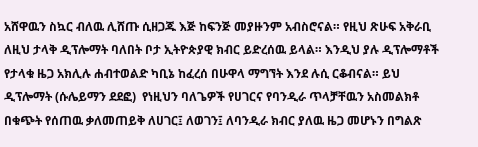አሸዋዉን ስኳር ብለዉ ሊሸጡ ሲዘጋጁ እጅ ከፍንጅ መያዙንም አብስሮናል። የዚህ ጽሁፍ አቅራቢ ለዚህ ታላቅ ዲፕሎማት ባለበት ቦታ ኢትዮጵያዊ ክብር ይድረሰዉ ይላል። እንዲህ ያሉ ዲፕሎማቶች  የታላቁ ዜጋ አክሊሉ ሐብተወልድ ካቢኔ ከፈረሰ በሁዋላ ማግኘት እንደ ሉሲ ርቆብናል። ይህ ዲፕሎማት (ሱሌይማን ደደፎ)  የነዚህን ባለጌዎች የሀገርና የባንዲራ ጥላቻቸዉን አስመልክቶ በቁጭት የሰጠዉ ቃለመጠይቅ ለሀገር፤ ለወገን፤ ለባንዲራ ክብር ያለዉ ዜጋ መሆኑን በግልጽ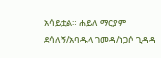አሳይቷል። ሐይለ ማርያም ደሳለኝ/አባዱላ ገመዳ/ነጋሶ ጊዳዳ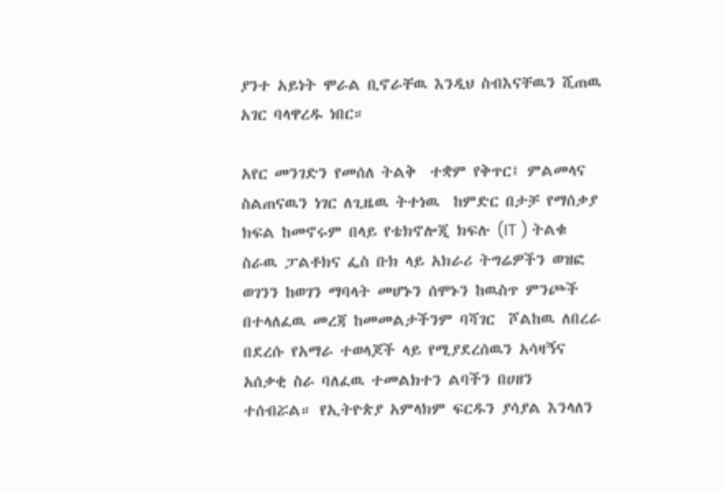ያንተ አይነት ሞራል ቢኖራቸዉ እንዲህ ስብእናቸዉን ሺጠዉ አገር ባላዋረዱ ነበር።

አየር መንገድን የመሰለ ትልቅ  ተቋም የቅጥር፤ ምልመላና ስልጠናዉን ነገር ለጊዜዉ ትተነዉ  ከምድር በታቻ የማሰቃያ ክፍል ከመኖሩም በላይ የቴክኖሎጂ ክፍሉ (IT ) ትልቁ ስራዉ ፓልቶክና ፌስ ቡክ ላይ አክራሪ ትግሬዎችን ወዝፎ ወገንን ከወገን ማባላት መሆኑን ሰሞኑን ከዉስጥ ምንጮች በተላለፈዉ መረጃ ከመመልታችንም ባሻገር  ሾልከዉ ለበረራ በደረሱ የአማራ ተወላጆች ላይ የሚያደረሰዉን አሳዛኝና አሰቃቂ ስራ ባለፈዉ ተመልክተን ልባችን በሀዘን ተሰብሯል። የኢትዮጵያ አምላክም ፍርዱን ያሳያል እንላለን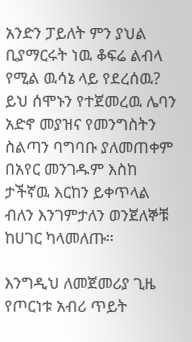አንድን ፓይለት ምን ያህል ቢያማርሩት ነዉ ቆፍሬ ልብላ የሚል ዉሳኔ ላይ የደረሰዉ? ይህ ሰሞኑን የተጀመረዉ ሌባን አድኖ መያዝና የመንግስትን ስልጣን ባግባቡ ያለመጠቀም በአየር መንገዱም እስከ ታችኛዉ እርከን ይቀጥላል ብለን እንገምታለን ወንጀለኞቹ ከሀገር ካላመለጡ።

እንግዲህ ለመጀመሪያ ጊዜ የጦርነቱ አብሪ ጥይት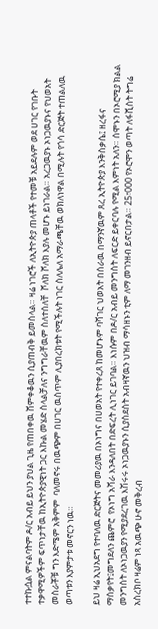ተተኩሷል ምናልባትም ዶ/ር አብይ ይህን ያህል ጊዜ የጠበቀዉ ሸምቀቆዉን ሲያጠብቅ ይመስላል። ዛሬ ነገሮች ለኢትዮጵያ ጠላቶች የተመቹ አይደሉም ወደ ሀገር የገቡት ተቃዋሚዎችም ፍጥነታቸዉ ከኢትዮጵያዊነት ጋር እኩል መሄድ ስላልቻለና ንግግራቸዉም ስለተሰለቸ  ሾለክ ሾለክ እያሉ መሆኑ ይነገራል። አረጋዉያኑ ኦነጋዉያኑና የህወአት መስራቾቹ ግን እድሜም አቅምም  ባለመኖሩ በዉጭም በሀገር ዉስጥም ሊያበረክቱት የሚችሉት ነገር ስለሌለ አማራጫቸዉ ወክለነዋል በሚሉት የጎሳ ድርጅት ተጠልለዉ ወጣቱን እያምታቱ መኖርን ነዉ።

ይህ ዛሬ ኢህአደግ የተባለዉ ድርጅትና መመሪያዉ በኦነግና በሀወአት የተቀረጸ ከመሆኑም ባሻገር ህወአት በሰራዉ በማንኛዉም ጸረ ኢትዮጵያ እንቅስቃሴ፤ ዘረፋና ማሰቃየት፤መግደለን ጨምሮ  የኦነግ አሻራ እንዳለበት በድፍረት ሊነገር ይገባል። እነሱም በዶ/ር አብይ መንግስት ለፍርድ ይቀርባሉ የሚል እምነት አለን። ሰሞኑን በኦሮሚያ ክልል መንግስት ለኦነጋዉያን የሚያደረገዉ እሽሩሩ ኦነጋዉያኑን ሲያስደስት አብዛኛዉን ህዝብ ማሳዘኑን ቲም ለማ መገንዘብ ይኖርበታል። 25፣000 የኦሮሞን ወጣት ለፋሺስት ትግሬ አስረክቦ ዛሬም ነጻ አዉጭ ሁኖ መቅረብ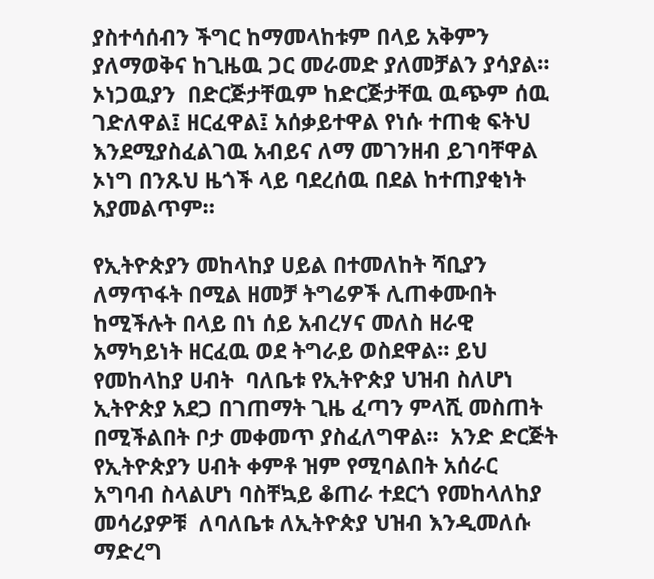ያስተሳሰብን ችግር ከማመላከቱም በላይ አቅምን ያለማወቅና ከጊዜዉ ጋር መራመድ ያለመቻልን ያሳያል።  ኦነጋዉያን  በድርጅታቸዉም ከድርጅታቸዉ ዉጭም ሰዉ ገድለዋል፤ ዘርፈዋል፤ አሰቃይተዋል የነሱ ተጠቂ ፍትህ እንደሚያስፈልገዉ አብይና ለማ መገንዘብ ይገባቸዋል ኦነግ በንጹህ ዜጎች ላይ ባደረሰዉ በደል ከተጠያቂነት አያመልጥም።

የኢትዮጵያን መከላከያ ሀይል በተመለከት ሻቢያን ለማጥፋት በሚል ዘመቻ ትግሬዎች ሊጠቀሙበት ከሚችሉት በላይ በነ ሰይ አብረሃና መለስ ዘራዊ አማካይነት ዘርፈዉ ወደ ትግራይ ወስደዋል። ይህ የመከላከያ ሀብት  ባለቤቱ የኢትዮጵያ ህዝብ ስለሆነ ኢትዮጵያ አደጋ በገጠማት ጊዜ ፈጣን ምላሺ መስጠት በሚችልበት ቦታ መቀመጥ ያስፈለግዋል።  አንድ ድርጅት የኢትዮጵያን ሀብት ቀምቶ ዝም የሚባልበት አሰራር አግባብ ስላልሆነ ባስቸኳይ ቆጠራ ተደርጎ የመከላለከያ መሳሪያዎቹ  ለባለቤቱ ለኢትዮጵያ ህዝብ እንዲመለሱ ማድረግ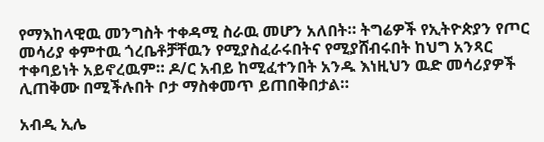የማእከላዊዉ መንግስት ተቀዳሚ ስራዉ መሆን አለበት። ትግሬዎች የኢትዮጵያን የጦር መሳሪያ ቀምተዉ ጎረቤቶቻቸዉን የሚያስፈራሩበትና የሚያሸብሩበት ከህግ አንጻር ተቀባይነት አይኖረዉም። ዶ/ር አብይ ከሚፈተንበት አንዱ እነዚህን ዉድ መሳሪያዎች ሊጠቅሙ በሚችሉበት ቦታ ማስቀመጥ ይጠበቅበታል።

አብዲ ኢሌ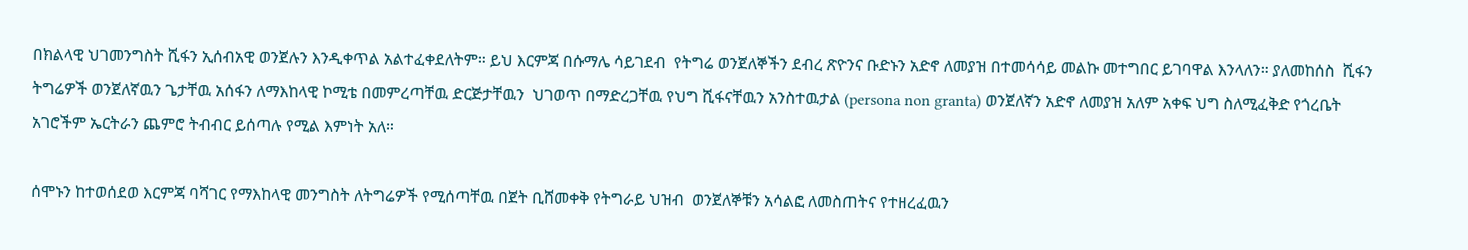በክልላዊ ህገመንግስት ሺፋን ኢሰብአዊ ወንጀሉን እንዲቀጥል አልተፈቀደለትም። ይህ እርምጃ በሱማሌ ሳይገደብ  የትግሬ ወንጀለኞችን ደብረ ጽዮንና ቡድኑን አድኖ ለመያዝ በተመሳሳይ መልኩ መተግበር ይገባዋል እንላለን። ያለመከሰስ  ሺፋን ትግሬዎች ወንጀለኛዉን ጌታቸዉ አሰፋን ለማእከላዊ ኮሚቴ በመምረጣቸዉ ድርጅታቸዉን  ህገወጥ በማድረጋቸዉ የህግ ሺፋናቸዉን አንስተዉታል (persona non granta) ወንጀለኛን አድኖ ለመያዝ አለም አቀፍ ህግ ስለሚፈቅድ የጎረቤት አገሮችም ኤርትራን ጨምሮ ትብብር ይሰጣሉ የሚል እምነት አለ።

ሰሞኑን ከተወሰደወ እርምጃ ባሻገር የማእከላዊ መንግስት ለትግሬዎች የሚሰጣቸዉ በጀት ቢሸመቀቅ የትግራይ ህዝብ  ወንጀለኞቹን አሳልፎ ለመስጠትና የተዘረፈዉን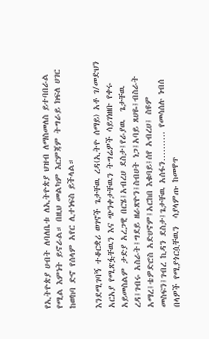የኢትዮጵያ ሀብት ለባለቤቱ ለኢትዮጵያ ህዝብ ለማስመለስ ይተባበራል የሚል እምነት ይኖራል። በዚህ መልካም እርምጃም ትግራይ ክፍለ ሀገር ከወከባ ድኖ የሰላም አየር ሊተነፍስ ይችላል።

እንደሚገባኝ ተቆርቋሪ ወገኖች ጌታቸዉ ረዳ(ኢትዮ ሰማይ) አቶ ገ/መድህን አርአያ የሚጽፏቸዉን እና ጭንቀታቸዉን ትግሬዎች ሳይገነዘቡ የቀሩ አይመስልም ታድያ አረጋዊ በርሄ፤አብረሀ ደስታ፤የራያዉ  ጌታቸዉ ረዳ፤ገብሩ አስራት፤ግደይ ዘራጽዮን፤ስብሀት ነጋ፤አባይ ጸሀዬ፤ብስራት አማረ፤ቴዎድሮስ አድሀኖም፤አርከበ እቁባይ፤ሰየ አብረሀ፤ ስዩም መስፍን፤ገብረ ኪዳን ደስታ፤ጌታቸዉ አሰፋን………. የመሳሰሉ ነብሰ በላዎች የሚያጎርሷቸዉን  ሳያላምጡ ከመዋጥ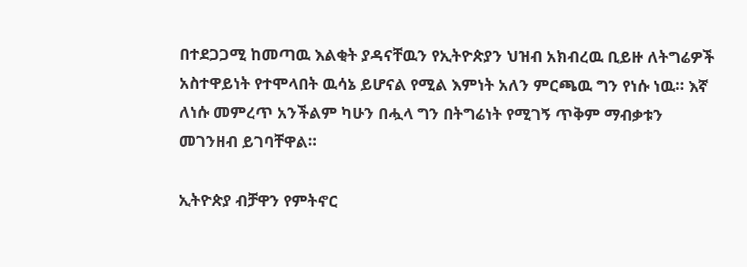በተደጋጋሚ ከመጣዉ እልቂት ያዳናቸዉን የኢትዮጵያን ህዝብ አክብረዉ ቢይዙ ለትግሬዎች አስተዋይነት የተሞላበት ዉሳኔ ይሆናል የሚል እምነት አለን ምርጫዉ ግን የነሱ ነዉ። እኛ ለነሱ መምረጥ አንችልም ካሁን በሗላ ግን በትግሬነት የሚገኝ ጥቅም ማብቃቱን መገንዘብ ይገባቸዋል።

ኢትዮጵያ ብቻዋን የምትኖር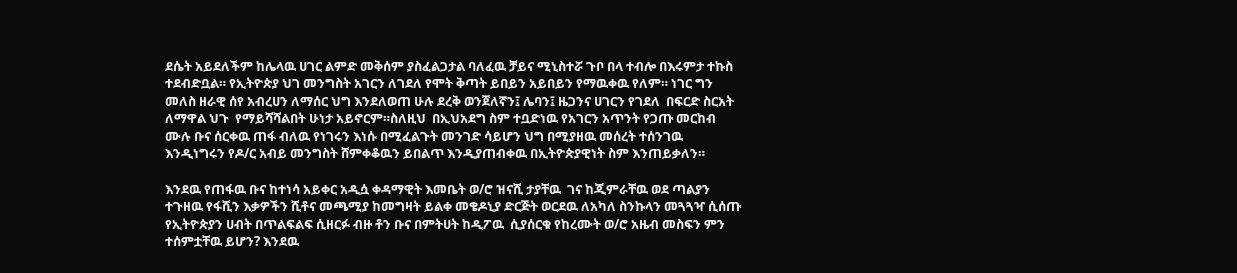ደሴት አይደለችም ከሌላዉ ሀገር ልምድ መቅሰም ያስፈልጋታል ባለፈዉ ቻይና ሚኒስተሯ ጉቦ በላ ተብሎ በእሩምታ ተኩስ ተደብድቧል። የኢትዮጵያ ህገ መንግስት አገርን ለገደለ የሞት ቅጣት ይበይን አይበይን የማዉቀዉ የለም። ነገር ግን መለስ ዘራዊ ሰየ አብረሀን ለማሰር ህግ እንደለወጠ ሁሉ ደረቅ ወንጀለኛን፤ ሌባን፤ ዜጋንና ሀገርን የገደለ  በፍርድ ስርአት ለማዋል ህጉ  የማይሻሻልበት ሁነታ አይኖርም።ስለዚህ  በኢህአደግ ስም ተቧድነዉ የአገርን አጥንት የጋጡ መርከብ ሙሉ ቡና ሰርቀዉ ጠፋ ብለዉ የነገሩን እነሱ በሚፈልጉት መንገድ ሳይሆን ህግ በሚያዘዉ መሰረት ተሰንገዉ እንዲነግሩን የዶ/ር አብይ መንግስት ሸምቀቆዉን ይበልጥ እንዲያጠብቀዉ በኢትዮጵያዊነት ስም እንጠይቃለን።

እንደዉ የጠፋዉ ቡና ከተነሳ አይቀር አዲሷ ቀዳማዊት እመቤት ወ/ሮ ዝናሺ ታያቸዉ  ገና ከጂምራቸዉ ወደ ጣልያን ተጉዘዉ የፋሺን እቃዎችን ሺቶና መጫሚያ ከመግዛት ይልቀ መቄዶኒያ ድርጅት ወርደዉ ለአካለ ስንኩላን መጓጓዣ ሲሰጡ የኢትዮጵያን ሀብት በጥልፍልፍ ሲዘርፉ ብዙ ቶን ቡና በምትሀት ከዲፖዉ  ሲያሰርቁ የከረሙት ወ/ሮ አዜብ መስፍን ምን ተሰምቷቸዉ ይሆን? እንደዉ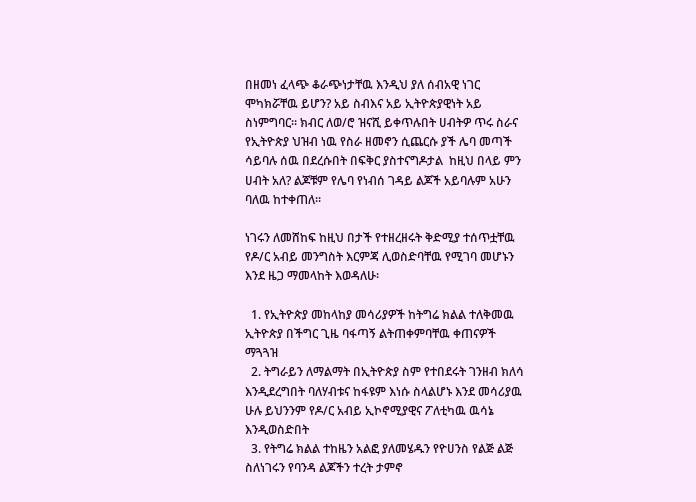በዘመነ ፈላጭ ቆራጭነታቸዉ እንዲህ ያለ ሰብአዊ ነገር ሞካክሯቸዉ ይሆን? አይ ስብእና አይ ኢትዮጵያዊነት አይ ስነምግባር። ክብር ለወ/ሮ ዝናሺ ይቀጥሉበት ሀብትዎ ጥሩ ስራና የኢትዮጵያ ህዝብ ነዉ የስራ ዘመኖን ሲጨርሱ ያች ሌባ መጣች ሳይባሉ ሰዉ በደረሱበት በፍቅር ያስተናግዶታል  ከዚህ በላይ ምን ሀብት አለ? ልጆቹም የሌባ የነብሰ ገዳይ ልጆች አይባሉም አሁን ባለዉ ከተቀጠለ።

ነገሩን ለመሸከፍ ከዚህ በታች የተዘረዘሩት ቅድሚያ ተሰጥቷቸዉ የዶ/ር አብይ መንግስት እርምጃ ሊወስድባቸዉ የሚገባ መሆኑን እንደ ዜጋ ማመላከት እወዳለሁ፡

  1. የኢትዮጵያ መከላከያ መሳሪያዎች ከትግሬ ክልል ተለቅመዉ ኢትዮጵያ በችግር ጊዜ ባፋጣኝ ልትጠቀምባቸዉ ቀጠናዎች ማጓጓዝ
  2. ትግራይን ለማልማት በኢትዮጵያ ስም የተበደሩት ገንዘብ ክለሳ እንዲደረግበት ባለሃብቱና ከፋዩም እነሱ ስላልሆኑ እንደ መሳሪያዉ ሁሉ ይህንንም የዶ/ር አብይ ኢኮኖሚያዊና ፖለቲካዉ ዉሳኔ እንዲወስድበት
  3. የትግሬ ክልል ተከዜን አልፎ ያለመሄዱን የዮሀንስ የልጅ ልጅ ስለነገሩን የባንዳ ልጆችን ተረት ታምኖ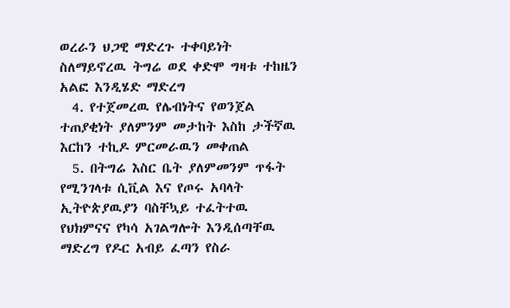ወረራን ህጋዊ ማድረጉ ተቀባይነት ስለማይኖረዉ ትግሬ ወደ ቀድሞ ግዛቱ ተከዜን አልፎ እንዲሄድ ማድረግ
  4. የተጀመረዉ የሌብነትና የወንጀል ተጠያቂነት ያለምንም መታከት እስከ ታችኛዉ እርከን ተኪዶ ምርመራዉን መቀጠል
  5. በትግሬ እስር ቤት ያለምመንም ጥፋት የሚንገላቱ ሲቪል እና የጦሩ አባላት ኢትዮጵያዉያን ባስቸኳይ ተፈትተዉ የህክምናና የካሳ አገልግሎት እንዲሰጣቸዉ ማድረግ የዶር አብይ ፈጣን የስራ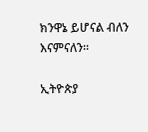ክንዋኔ ይሆናል ብለን እናምናለን።

ኢትዮጵያ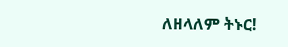ለዘላለም ትኑር!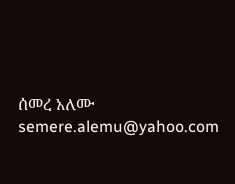ሰመረ አለሙ semere.alemu@yahoo.com